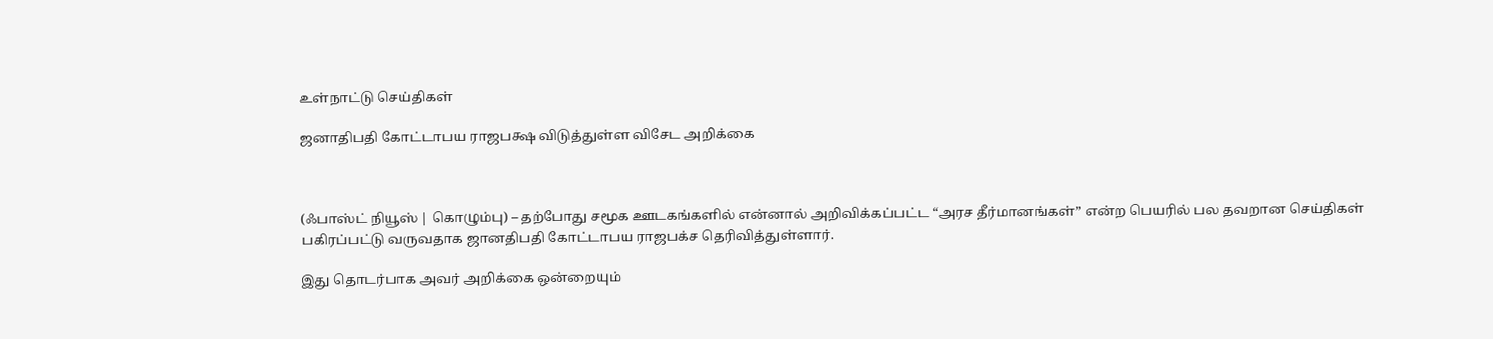உள்நாட்டு செய்திகள்

ஜனாதிபதி கோட்டாபய ராஜபக்ஷ விடுத்துள்ள விசேட அறிக்கை



(ஃபாஸ்ட் நியூஸ் | கொழும்பு) – தற்போது சமூக ஊடகங்களில் என்னால் அறிவிக்கப்பட்ட “அரச தீர்மானங்கள்” என்ற பெயரில் பல தவறான செய்திகள் பகிரப்பட்டு வருவதாக ஜானதிபதி கோட்டாபய ராஜபக்ச தெரிவித்துள்ளார்.

இது தொடர்பாக அவர் அறிக்கை ஒன்றையும்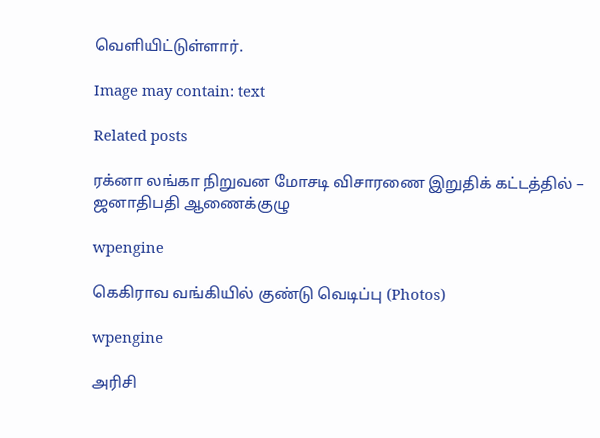வெளியிட்டுள்ளார்.

Image may contain: text

Related posts

ரக்னா லங்கா நிறுவன மோசடி விசாரணை இறுதிக் கட்டத்தில் – ஜனாதிபதி ஆணைக்குழு

wpengine

கெகிராவ வங்கியில் குண்டு வெடிப்பு (Photos)

wpengine

அரிசி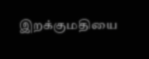இறக்குமதியை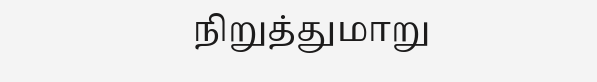நிறுத்துமாறு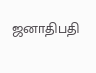ஜனாதிபதி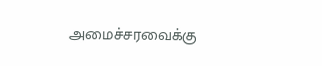அமைச்சரவைக்கு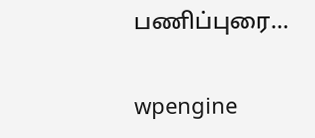பணிப்புரை…

wpengine